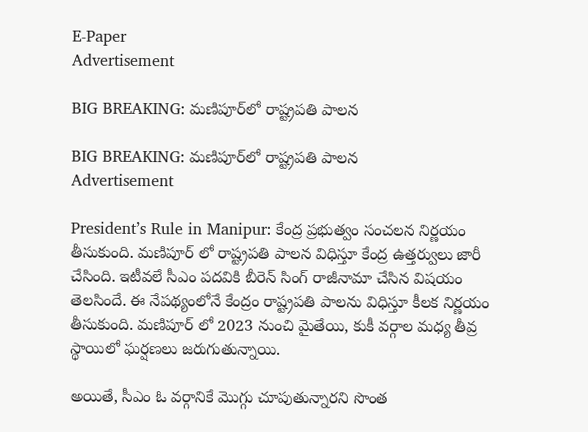E-Paper
Advertisement

BIG BREAKING: మణిపూర్‌లో రాష్ట్రపతి పాలన

BIG BREAKING: మణిపూర్‌లో రాష్ట్రపతి పాలన
Advertisement

President’s Rule in Manipur: కేంద్ర ప్రభుత్వం సంచలన నిర్ణయం తీసుకుంది. మణిపూర్ లో రాష్ట్రపతి పాలన విధిస్తూ కేంద్ర ఉత్తర్వులు జారీ చేసింది. ఇటీవలే సీఎం పదవికి బీరెన్ సింగ్ రాజీనామా చేసిన విషయం తెలసిందే. ఈ నేపథ్యంలోనే కేంద్రం రాష్ట్రపతి పాలను విధిస్తూ కీలక నిర్ణయం తీసుకుంది. మణిపూర్ లో 2023 నుంచి మైతేయి, కుకీ వర్గాల మధ్య తీవ్ర స్థాయిలో ఘర్షణలు జరుగుతున్నాయి.

అయితే, సీఎం ఓ వర్గానికే మొగ్గు చూపుతున్నారని సొంత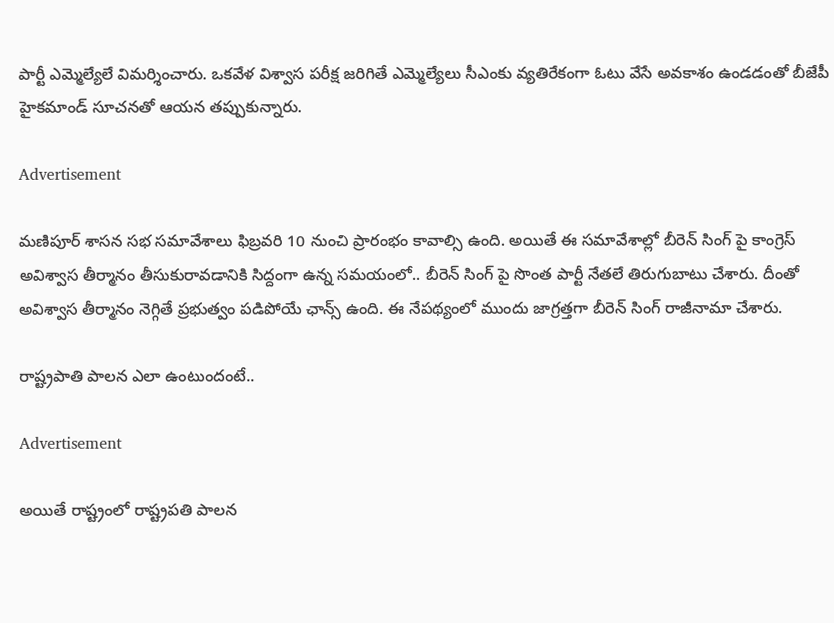పార్టీ ఎమ్మెల్యేలే విమర్శించారు. ఒకవేళ విశ్వాస పరీక్ష జరిగితే ఎమ్మెల్యేలు సీఎంకు వ్యతిరేకంగా ఓటు వేసే అవకాశం ఉండడంతో బీజేపీ హైకమాండ్ సూచనతో ఆయన తప్పుకున్నారు.

Advertisement

మణిపూర్ శాసన సభ సమావేశాలు ఫిబ్రవరి 10 నుంచి ప్రారంభం కావాల్సి ఉంది. అయితే ఈ సమావేశాల్లో బీరెన్ సింగ్ పై కాంగ్రెస్ అవిశ్వాస తీర్మానం తీసుకురావడానికి సిద్దంగా ఉన్న సమయంలో.. బీరెన్ సింగ్ పై సొంత పార్టీ నేతలే తిరుగుబాటు చేశారు. దీంతో అవిశ్వాస తీర్మానం నెగ్గితే ప్రభుత్వం పడిపోయే ఛాన్స్ ఉంది. ఈ నేపథ్యంలో ముందు జాగ్రత్తగా బీరెన్ సింగ్ రాజీనామా చేశారు.

రాష్ట్రపాతి పాలన ఎలా ఉంటుందంటే..

Advertisement

అయితే రాష్ట్రంలో రాష్ట్రపతి పాలన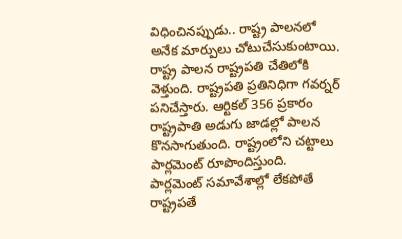విధించినప్పుడు.. రాష్ట్ర పాలనలో అనేక మార్పులు చోటుచేసుకుంటాయి. రాష్ట్ర పాలన రాష్ట్రపతి చేతిలోకి వెళ్తుంది. రాష్ట్రపతి ప్రతినిధిగా గవర్నర్ పనిచేస్తారు. ఆర్టికల్ 356 ప్రకారం రాష్ట్రపాతి అడుగు జాడల్లో పాలన కొనసాగుతుంది. రాష్ట్రంలోని చట్టాలు పార్లమెంట్ రూపొందిస్తుంది. పార్లమెంట్ సమావేశాల్లో లేకపోతే రాష్ట్రపతే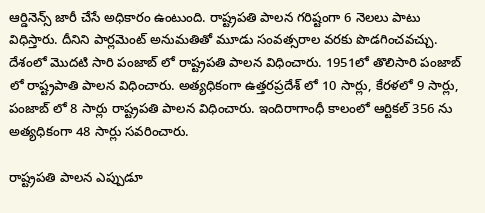ఆర్డినెన్స్ జారీ చేసే అధికారం ఉంటుంది. రాష్ట్రపతి పాలన గరిష్టంగా 6 నెలలు పాటు విధిస్తారు. దీనిని పార్లమెంట్ అనుమతితో మూడు సంవత్సరాల వరకు పొడగించవచ్చు. దేశంలో మొదటి సారి పంజాబ్ లో రాష్ట్రపతి పాలన విధించారు. 1951లో తొలిసారి పంజాబ్ లో రాష్ట్రపాతి పాలన విధించారు. అత్యధికంగా ఉత్తరప్రదేశ్ లో 10 సార్లు, కేరళలో 9 సార్లు, పంజాబ్ లో 8 సార్లు రాష్ట్రపతి పాలన విధించారు. ఇందిరాగాంధీ కాలంలో ఆర్టికల్ 356 ను అత్యధికంగా 48 సార్లు సవరించారు.

రాష్ట్రపతి పాలన ఎప్పుడూ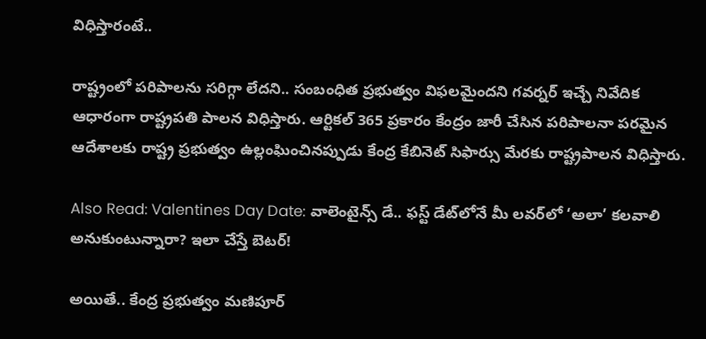విధిస్తారంటే..

రాష్ట్రంలో పరిపాలను సరిగ్గా లేదని.. సంబంధిత ప్రభుత్వం విఫలమైందని గవర్నర్ ఇచ్చే నివేదిక ఆధారంగా రాష్ట్రపతి పాలన విధిస్తారు. ఆర్టికల్ 365 ప్రకారం కేంద్రం జారీ చేసిన పరిపాలనా పరమైన ఆదేశాలకు రాష్ట్ర ప్రభుత్వం ఉల్లంఘించినప్పుడు కేంద్ర కేబినెట్ సిఫార్సు మేరకు రాష్ట్రపాలన విధిస్తారు.

Also Read: Valentines Day Date: వాలెంటైన్స్ డే.. ఫస్ట్ డేట్‌లోనే మీ లవర్‌లో ‘అలా’ కలవాలి అనుకుంటున్నారా? ఇలా చేస్తే బెటర్!

అయితే.. కేంద్ర ప్రభుత్వం మణిపూర్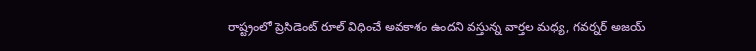రాష్ట్రంలో ప్రెసిడెంట్ రూల్ విధించే అవకాశం ఉందని వస్తున్న వార్తల మధ్య, గవర్నర్ అజయ్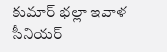కుమార్ భల్లా ఇవాళ సీనియర్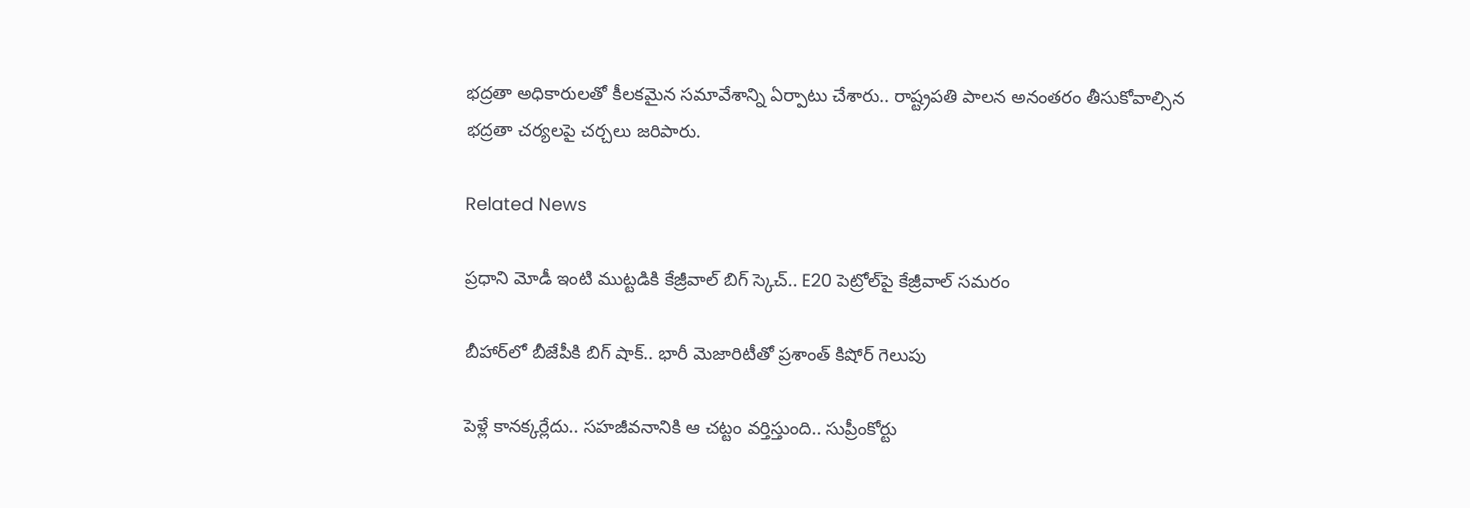భద్రతా అధికారులతో కీలకమైన సమావేశాన్ని ఏర్పాటు చేశారు.. రాష్ట్రపతి పాలన అనంతరం తీసుకోవాల్సిన భద్రతా చర్యలపై చర్చలు జరిపారు.

Related News

ప్రధాని మోడీ ఇంటి ముట్టడికి కేజ్రీవాల్ బిగ్ స్కెచ్.. E20 పెట్రోల్‌పై కేజ్రీవాల్ సమరం

బీహార్‌లో బీజేపీకి బిగ్ షాక్.. భారీ మెజారిటీతో ప్రశాంత్ కిషోర్ గెలుపు

పెళ్లే కానక్కర్లేదు.. సహజీవనానికి ఆ చట్టం వర్తిస్తుంది.. సుప్రీంకోర్టు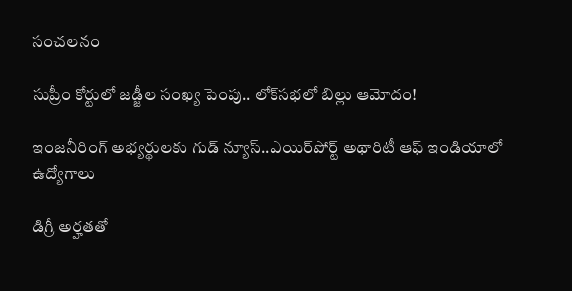సంచలనం

సుప్రీం కోర్టులో జడ్జీల సంఖ్య పెంపు.. లోక్‌సభలో బిల్లు ఆమోదం!

ఇంజనీరింగ్ అభ్యర్థులకు గుడ్ న్యూస్..ఎయిర్‌పోర్ట్ అథారిటీ ఆఫ్ ఇండియాలో ఉద్యోగాలు

డిగ్రీ అర్హతతో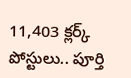11,403 క్లర్క్ పోస్టులు.. పూర్తి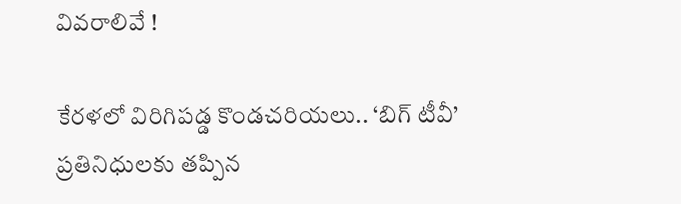వివరాలివే !

కేరళలో విరిగిపడ్డ కొండచరియలు.. ‘బిగ్ టీవీ’ ప్రతినిధులకు తప్పిన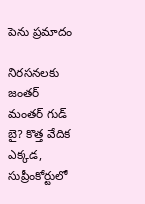పెను ప్రమాదం

నిరసనలకు జంతర్ మంతర్ గుడ్ బై? కొత్త వేదిక ఎక్కడ, సుప్రీంకోర్టులో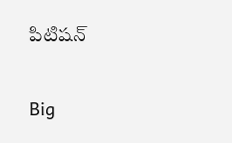పిటిషన్

Big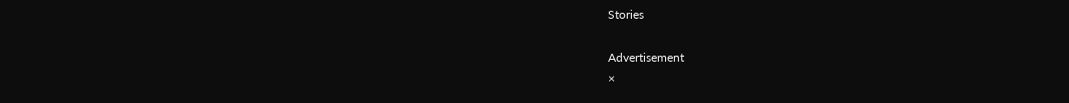Stories

Advertisement
×